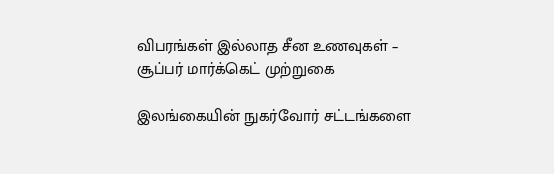விபரங்கள் இல்லாத சீன உணவுகள் – சூப்பர் மார்க்கெட் முற்றுகை

இலங்கையின் நுகர்வோர் சட்டங்களை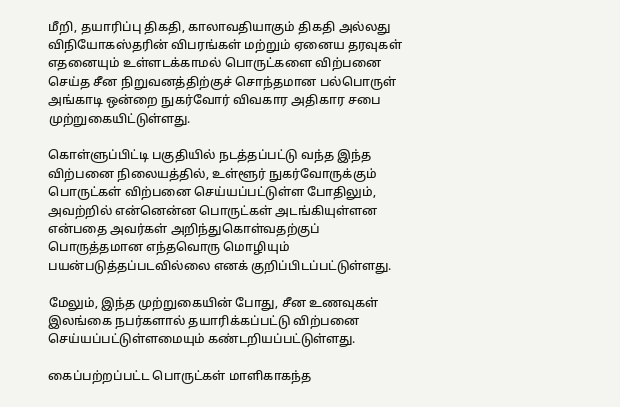மீறி, தயாரிப்பு திகதி, காலாவதியாகும் திகதி அல்லது விநியோகஸ்தரின் விபரங்கள் மற்றும் ஏனைய தரவுகள் எதனையும் உள்ளடக்காமல் பொருட்களை விற்பனை செய்த சீன நிறுவனத்திற்குச் சொந்தமான பல்பொருள் அங்காடி ஒன்றை நுகர்வோர் விவகார அதிகார சபை முற்றுகையிட்டுள்ளது.

கொள்ளுப்பிட்டி பகுதியில் நடத்தப்பட்டு வந்த இந்த விற்பனை நிலையத்தில், உள்ளூர் நுகர்வோருக்கும் பொருட்கள் விற்பனை செய்யப்பட்டுள்ள போதிலும், அவற்றில் என்னென்ன பொருட்கள் அடங்கியுள்ளன என்பதை அவர்கள் அறிந்துகொள்வதற்குப் பொருத்தமான எந்தவொரு மொழியும் பயன்படுத்தப்படவில்லை எனக் குறிப்பிடப்பட்டுள்ளது.

மேலும், இந்த முற்றுகையின் போது, சீன உணவுகள் இலங்கை நபர்களால் தயாரிக்கப்பட்டு விற்பனை செய்யப்பட்டுள்ளமையும் கண்டறியப்பட்டுள்ளது.

கைப்பற்றப்பட்ட பொருட்கள் மாளிகாகந்த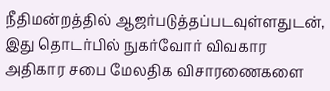நீதிமன்றத்தில் ஆஜர்படுத்தப்படவுள்ளதுடன், இது தொடர்பில் நுகர்வோர் விவகார அதிகார சபை மேலதிக விசாரணைகளை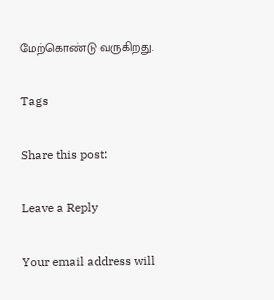மேற்கொண்டு வருகிறது.

Tags

Share this post:

Leave a Reply

Your email address will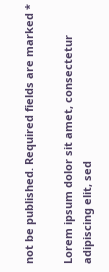not be published. Required fields are marked *

Lorem ipsum dolor sit amet, consectetur adipiscing elit, sed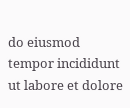do eiusmod tempor incididunt ut labore et dolore